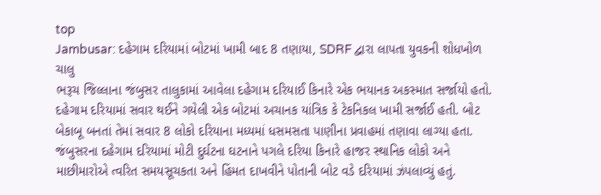top
Jambusar: દહેગામ દરિયામાં બોટમાં ખામી બાદ 8 તણાયા, SDRF દ્વારા લાપતા યુવકની શોધખોળ ચાલુ
ભરૂચ જિલ્લાના જંબુસર તાલુકામાં આવેલા દહેગામ દરિયાઈ કિનારે એક ભયાનક અકસ્માત સર્જાયો હતો. દહેગામ દરિયામાં સવાર થઈને ગયેલી એક બોટમાં અચાનક યાંત્રિક કે ટેકનિકલ ખામી સર્જાઈ હતી. બોટ બેકાબૂ બનતાં તેમાં સવાર 8 લોકો દરિયાના મધ્યમાં ધસમસતા પાણીના પ્રવાહમાં તણાવા લાગ્યા હતા. જંબુસરના દહેગામ દરિયામાં મોટી દુર્ઘટના ઘટનાને પગલે દરિયા કિનારે હાજર સ્થાનિક લોકો અને માછીમારોએ ત્વરિત સમયસૂચકતા અને હિંમત દાખવીને પોતાની બોટ વડે દરિયામાં ઝંપલાવ્યું હતું.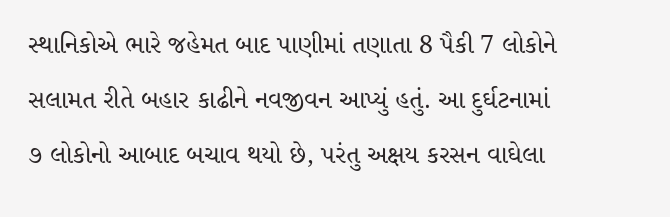સ્થાનિકોએ ભારે જહેમત બાદ પાણીમાં તણાતા 8 પૈકી 7 લોકોને સલામત રીતે બહાર કાઢીને નવજીવન આપ્યું હતું. આ દુર્ઘટનામાં ૭ લોકોનો આબાદ બચાવ થયો છે, પરંતુ અક્ષય કરસન વાઘેલા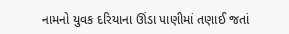નામનો યુવક દરિયાના ઊંડા પાણીમાં તણાઈ જતાં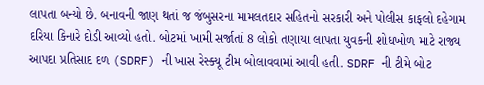લાપતા બન્યો છે. બનાવની જાણ થતાં જ જંબુસરના મામલતદાર સહિતનો સરકારી અને પોલીસ કાફલો દહેગામ દરિયા કિનારે દોડી આવ્યો હતો. બોટમાં ખામી સર્જાતાં 8 લોકો તણાયા લાપતા યુવકની શોધખોળ માટે રાજ્ય આપદા પ્રતિસાદ દળ (SDRF) ની ખાસ રેસ્ક્યૂ ટીમ બોલાવવામાં આવી હતી. SDRF ની ટીમે બોટ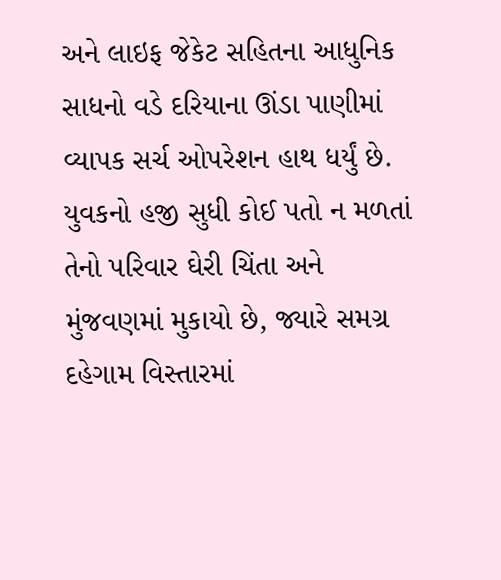અને લાઇફ જેકેટ સહિતના આધુનિક સાધનો વડે દરિયાના ઊંડા પાણીમાં વ્યાપક સર્ચ ઓપરેશન હાથ ધર્યું છે. યુવકનો હજી સુધી કોઈ પતો ન મળતાં તેનો પરિવાર ઘેરી ચિંતા અને મુંજવણમાં મુકાયો છે, જ્યારે સમગ્ર દહેગામ વિસ્તારમાં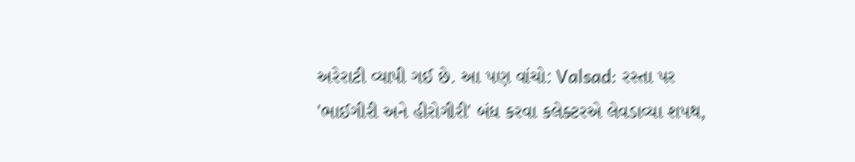અરેરાટી વ્યાપી ગઈ છે. આ પણ વાંચો: Valsad: રસ્તા પર 'ભાઈગીરી અને હીરોગીરી' બંધ કરવા કલેક્ટરએ લેવડાવ્યા શપથ,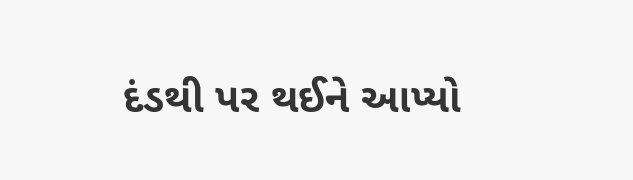દંડથી પર થઈને આપ્યો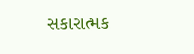સકારાત્મક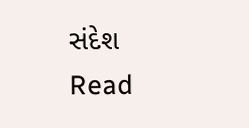સંદેશ
Read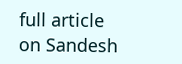full article on Sandesh